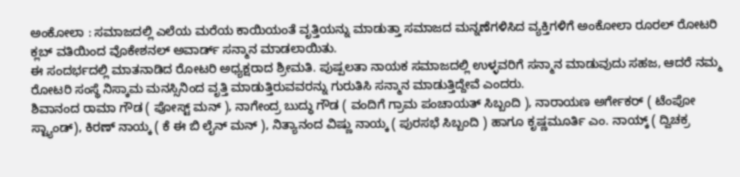ಅಂಕೋಲಾ : ಸಮಾಜದಲ್ಲಿ ಎಲೆಯ ಮರೆಯ ಕಾಯಿಯಂತೆ ವೃತ್ತಿಯನ್ನು ಮಾಡುತ್ತಾ ಸಮಾಜದ ಮನ್ನಣೆಗಳಿಸಿದ ವ್ಯಕ್ತಿಗಳಿಗೆ ಅಂಕೋಲಾ ರೂರಲ್ ರೋಟರಿ ಕ್ಲಬ್ ವತಿಯಿಂದ ವೊಕೇಶನಲ್ ಅವಾರ್ಡ್ ಸನ್ಮಾನ ಮಾಡಲಾಯಿತು.
ಈ ಸಂದರ್ಭದಲ್ಲಿ ಮಾತನಾಡಿದ ರೋಟರಿ ಅಧ್ಯಕ್ಷರಾದ ಶ್ರೀಮತಿ. ಪುಷ್ಪಲತಾ ನಾಯಕ ಸಮಾಜದಲ್ಲಿ ಉಳ್ಳವರಿಗೆ ಸನ್ಮಾನ ಮಾಡುವುದು ಸಹಜ, ಆದರೆ ನಮ್ಮ ರೋಟರಿ ಸಂಸ್ಥೆ ನಿಸ್ಕಾಮ ಮನಸ್ಸಿನಿಂದ ವೃತ್ತಿ ಮಾಡುತ್ತಿರುವವರನ್ನು ಗುರುತಿಸಿ ಸನ್ಮಾನ ಮಾಡುತ್ತಿದ್ದೇವೆ ಎಂದರು.
ಶಿವಾನಂದ ರಾಮಾ ಗೌಡ ( ಪೋಸ್ಟ್ ಮನ್ ), ನಾಗೇಂದ್ರ ಬುದ್ಧು ಗೌಡ ( ವಂದಿಗೆ ಗ್ರಾಮ ಪಂಚಾಯತ್ ಸಿಬ್ಬಂದಿ ), ನಾರಾಯಣ ಅರ್ಗೇಕರ್ ( ಟೆಂಪೋ ಸ್ಟ್ಯಾಂಡ್), ಕಿರಣ್ ನಾಯ್ಕ ( ಕೆ ಈ ಬಿ ಲೈನ್ ಮನ್ ), ನಿತ್ಯಾನಂದ ವಿಷ್ಣು ನಾಯ್ಕ ( ಪುರಸಭೆ ಸಿಬ್ಬಂದಿ ) ಹಾಗೂ ಕೃಷ್ಣಮೂರ್ತಿ ಎಂ. ನಾಯ್ಕ್ ( ದ್ವಿಚಕ್ರ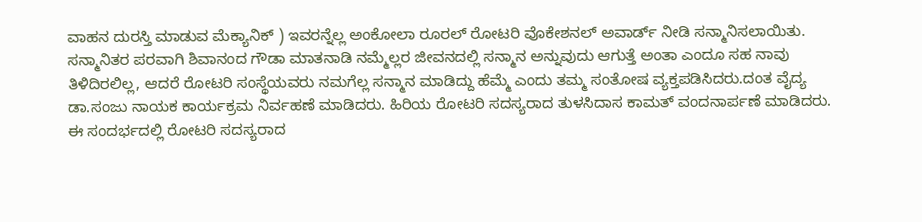ವಾಹನ ದುರಸ್ತಿ ಮಾಡುವ ಮೆಕ್ಯಾನಿಕ್ ) ಇವರನ್ನೆಲ್ಲ ಅಂಕೋಲಾ ರೂರಲ್ ರೋಟರಿ ವೊಕೇಶನಲ್ ಅವಾರ್ಡ್ ನೀಡಿ ಸನ್ಮಾನಿಸಲಾಯಿತು.
ಸನ್ಮಾನಿತರ ಪರವಾಗಿ ಶಿವಾನಂದ ಗೌಡಾ ಮಾತನಾಡಿ ನಮ್ಮೆಲ್ಲರ ಜೀವನದಲ್ಲಿ ಸನ್ಮಾನ ಅನ್ನುವುದು ಆಗುತ್ತೆ ಅಂತಾ ಎಂದೂ ಸಹ ನಾವು ತಿಳಿದಿರಲಿಲ್ಲ, ಆದರೆ ರೋಟರಿ ಸಂಸ್ಥೆಯವರು ನಮಗೆಲ್ಲ ಸನ್ಮಾನ ಮಾಡಿದ್ದು ಹೆಮ್ಮೆ ಎಂದು ತಮ್ಮ ಸಂತೋಷ ವ್ಯಕ್ತಪಡಿಸಿದರು.ದಂತ ವೈದ್ಯ ಡಾ.ಸಂಜು ನಾಯಕ ಕಾರ್ಯಕ್ರಮ ನಿರ್ವಹಣೆ ಮಾಡಿದರು. ಹಿರಿಯ ರೋಟರಿ ಸದಸ್ಯರಾದ ತುಳಸಿದಾಸ ಕಾಮತ್ ವಂದನಾರ್ಪಣೆ ಮಾಡಿದರು. ಈ ಸಂದರ್ಭದಲ್ಲಿ ರೋಟರಿ ಸದಸ್ಯರಾದ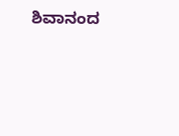ಶಿವಾನಂದ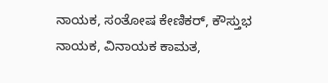ನಾಯಕ, ಸಂತೋಷ ಕೇಣಿಕರ್, ಕೌಸ್ತುಭ ನಾಯಕ, ವಿನಾಯಕ ಕಾಮತ,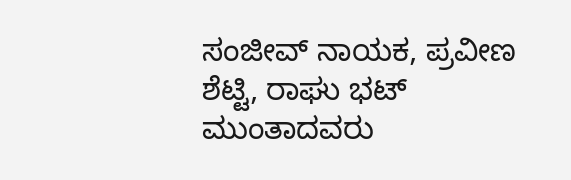ಸಂಜೀವ್ ನಾಯಕ, ಪ್ರವೀಣ ಶೆಟ್ಟಿ, ರಾಘು ಭಟ್ ಮುಂತಾದವರು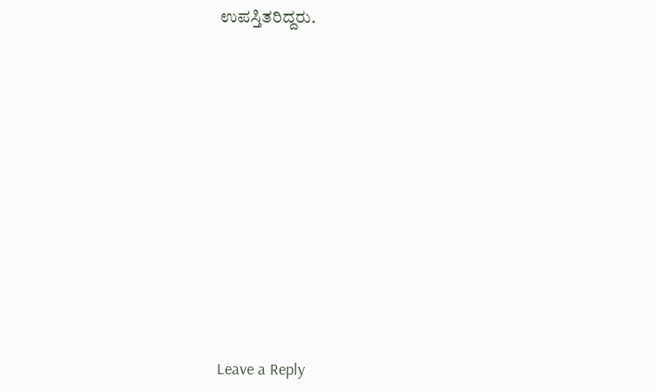ಉಪಸ್ತಿತರಿದ್ದರು.













Leave a Reply